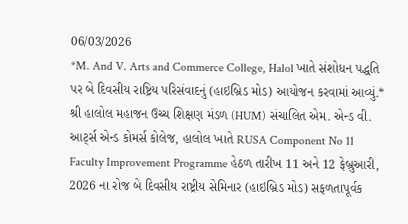06/03/2026
*M. And V. Arts and Commerce College, Halol ખાતે સંશોધન પદ્ધતિ પર બે દિવસીય રાષ્ટ્રિય પરિસંવાદનું (હાઇબ્રિડ મોડ) આયોજન કરવામાં આવ્યું.*
શ્રી હાલોલ મહાજન ઉચ્ચ શિક્ષણ મંડળ (HUM) સંચાલિત એમ. એન્ડ વી. આર્ટ્સ એન્ડ કોમર્સ કોલેજ, હાલોલ ખાતે RUSA Component No 11 Faculty Improvement Programme હેઠળ તારીખ 11 અને 12 ફેબ્રુઆરી, 2026 ના રોજ બે દિવસીય રાષ્ટ્રીય સેમિનાર (હાઇબ્રિડ મોડ) સફળતાપૂર્વક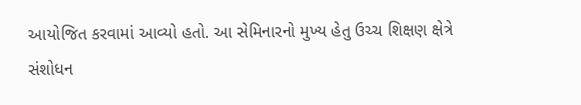આયોજિત કરવામાં આવ્યો હતો. આ સેમિનારનો મુખ્ય હેતુ ઉચ્ચ શિક્ષણ ક્ષેત્રે સંશોધન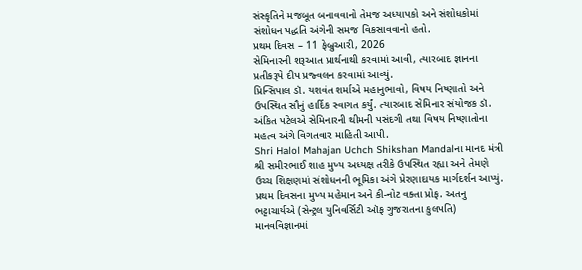સંસ્કૃતિને મજબૂત બનાવવાનો તેમજ અધ્યાપકો અને સંશોધકોમાં સંશોધન પદ્ધતિ અંગેની સમજ વિકસાવવાનો હતો.
પ્રથમ દિવસ – 11 ફેબ્રુઆરી, 2026
સેમિનારની શરૂઆત પ્રાર્થનાથી કરવામાં આવી, ત્યારબાદ જ્ઞાનના પ્રતીકરૂપે દીપ પ્રજ્વલન કરવામાં આવ્યું.
પ્રિન્સિપાલ ડૉ. યશવંત શર્માએ મહાનુભાવો, વિષય નિષ્ણાતો અને ઉપસ્થિત સૌનું હાર્દિક સ્વાગત કર્યું. ત્યારબાદ સેમિનાર સંયોજક ડૉ. અંકિત પટેલએ સેમિનારની થીમની પસંદગી તથા વિષય નિષ્ણાતોના મહત્વ અંગે વિગતવાર માહિતી આપી.
Shri Halol Mahajan Uchch Shikshan Mandalના માનદ મંત્રી શ્રી સમીરભાઈ શાહ મુખ્ય અધ્યક્ષ તરીકે ઉપસ્થિત રહ્યા અને તેમણે ઉચ્ચ શિક્ષણમાં સંશોધનની ભૂમિકા અંગે પ્રેરણાદાયક માર્ગદર્શન આપ્યું.
પ્રથમ દિવસના મુખ્ય મહેમાન અને કી-નોટ વક્તા પ્રોફ. અતનુ ભટ્ટાચાર્યએ (સેન્ટ્રલ યુનિવર્સિટી ઑફ ગુજરાતના કુલપતિ) માનવવિજ્ઞાનમાં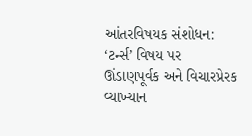આંતરવિષયક સંશોધન: ‘ટર્ન્સ’ વિષય પર ઊંડાણપૂર્વક અને વિચારપ્રેરક વ્યાખ્યાન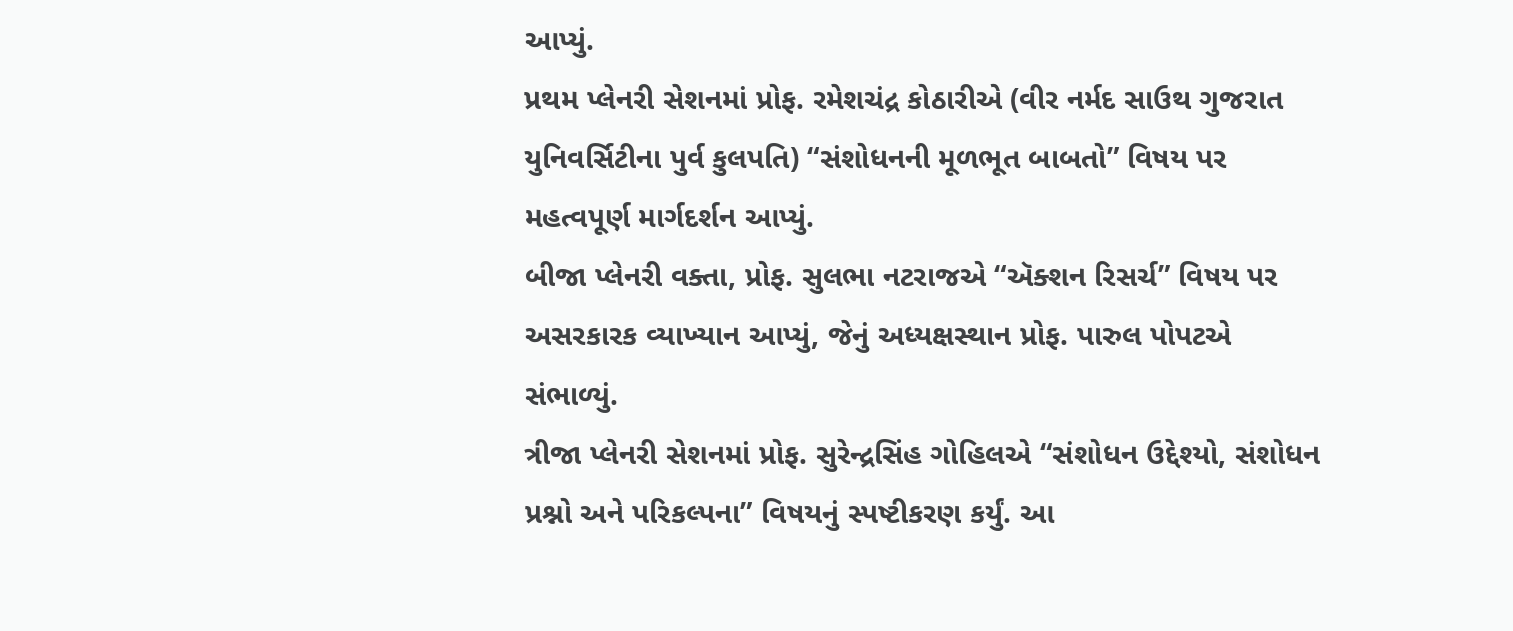આપ્યું.
પ્રથમ પ્લેનરી સેશનમાં પ્રોફ. રમેશચંદ્ર કોઠારીએ (વીર નર્મદ સાઉથ ગુજરાત યુનિવર્સિટીના પુર્વ કુલપતિ) “સંશોધનની મૂળભૂત બાબતો” વિષય પર મહત્વપૂર્ણ માર્ગદર્શન આપ્યું.
બીજા પ્લેનરી વક્તા, પ્રોફ. સુલભા નટરાજએ “ઍક્શન રિસર્ચ” વિષય પર અસરકારક વ્યાખ્યાન આપ્યું, જેનું અધ્યક્ષસ્થાન પ્રોફ. પારુલ પોપટએ સંભાળ્યું.
ત્રીજા પ્લેનરી સેશનમાં પ્રોફ. સુરેન્દ્રસિંહ ગોહિલએ “સંશોધન ઉદ્દેશ્યો, સંશોધન પ્રશ્નો અને પરિકલ્પના” વિષયનું સ્પષ્ટીકરણ કર્યું. આ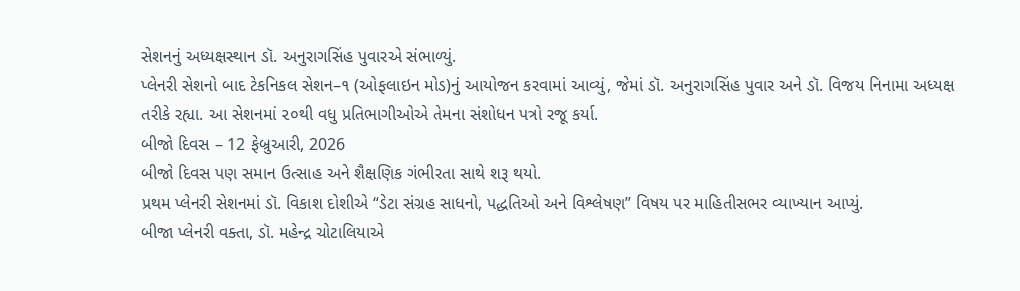સેશનનું અધ્યક્ષસ્થાન ડૉ. અનુરાગસિંહ પુવારએ સંભાળ્યું.
પ્લેનરી સેશનો બાદ ટેકનિકલ સેશન–૧ (ઓફલાઇન મોડ)નું આયોજન કરવામાં આવ્યું, જેમાં ડૉ. અનુરાગસિંહ પુવાર અને ડૉ. વિજય નિનામા અધ્યક્ષ તરીકે રહ્યા. આ સેશનમાં ૨૦થી વધુ પ્રતિભાગીઓએ તેમના સંશોધન પત્રો રજૂ કર્યા.
બીજો દિવસ – 12 ફેબ્રુઆરી, 2026
બીજો દિવસ પણ સમાન ઉત્સાહ અને શૈક્ષણિક ગંભીરતા સાથે શરૂ થયો.
પ્રથમ પ્લેનરી સેશનમાં ડૉ. વિકાશ દોશીએ “ડેટા સંગ્રહ સાધનો, પદ્ધતિઓ અને વિશ્લેષણ” વિષય પર માહિતીસભર વ્યાખ્યાન આપ્યું.
બીજા પ્લેનરી વક્તા, ડૉ. મહેન્દ્ર ચોટાલિયાએ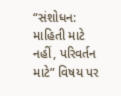“સંશોધન: માહિતી માટે નહીં, પરિવર્તન માટે” વિષય પર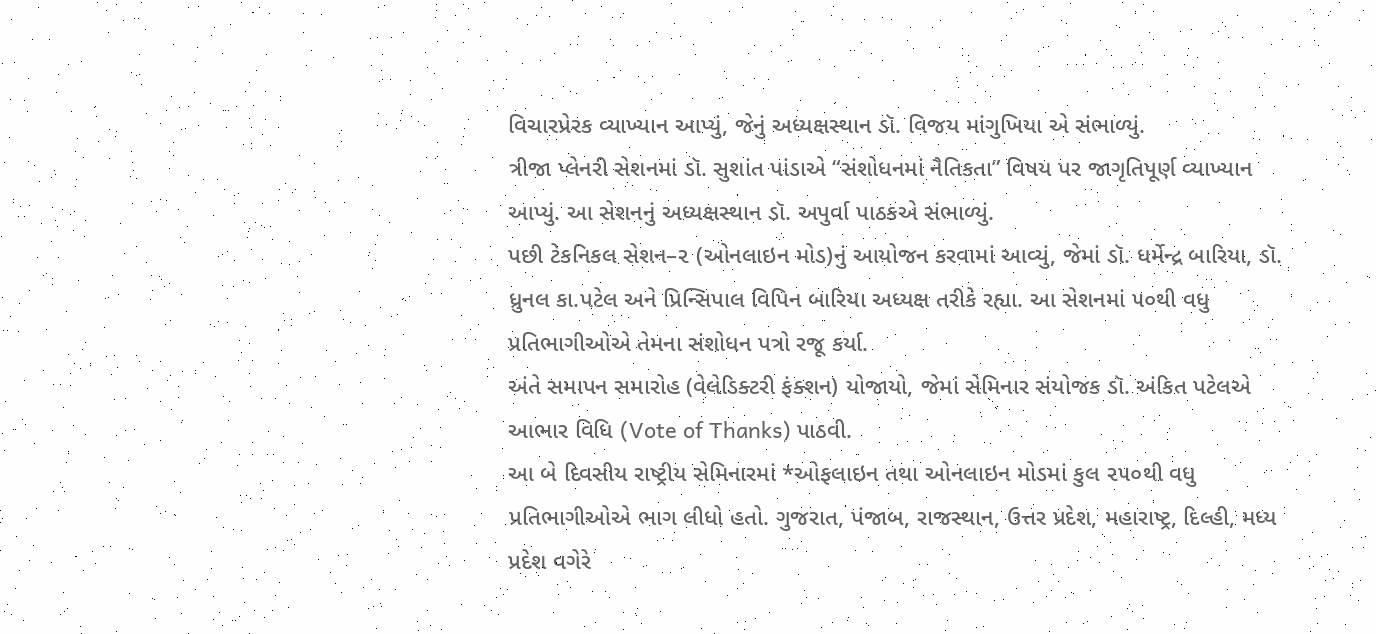વિચારપ્રેરક વ્યાખ્યાન આપ્યું, જેનું અધ્યક્ષસ્થાન ડૉ. વિજય માંગુખિયા એ સંભાળ્યું.
ત્રીજા પ્લેનરી સેશનમાં ડૉ. સુશાંત પાંડાએ “સંશોધનમાં નૈતિકતા” વિષય પર જાગૃતિપૂર્ણ વ્યાખ્યાન આપ્યું. આ સેશનનું અધ્યક્ષસ્થાન ડૉ. અપુર્વા પાઠકએ સંભાળ્યું.
પછી ટેકનિકલ સેશન–૨ (ઓનલાઇન મોડ)નું આયોજન કરવામાં આવ્યું, જેમાં ડૉ. ધર્મેન્દ્ર બારિયા, ડૉ. ધ્રુનલ કા.પટેલ અને પ્રિન્સિપાલ વિપિન બારિયા અધ્યક્ષ તરીકે રહ્યા. આ સેશનમાં ૫૦થી વધુ પ્રતિભાગીઓએ તેમના સંશોધન પત્રો રજૂ કર્યા.
અંતે સમાપન સમારોહ (વેલેડિક્ટરી ફંક્શન) યોજાયો, જેમાં સેમિનાર સંયોજક ડૉ. અંકિત પટેલએ આભાર વિધિ (Vote of Thanks) પાઠવી.
આ બે દિવસીય રાષ્ટ્રીય સેમિનારમાં *ઓફલાઇન તથા ઓનલાઇન મોડમાં કુલ ૨૫૦થી વધુ પ્રતિભાગીઓએ ભાગ લીધો હતો. ગુજરાત, પંજાબ, રાજસ્થાન, ઉત્તર પ્રદેશ, મહારાષ્ટ્ર, દિલ્હી, મધ્ય પ્રદેશ વગેરે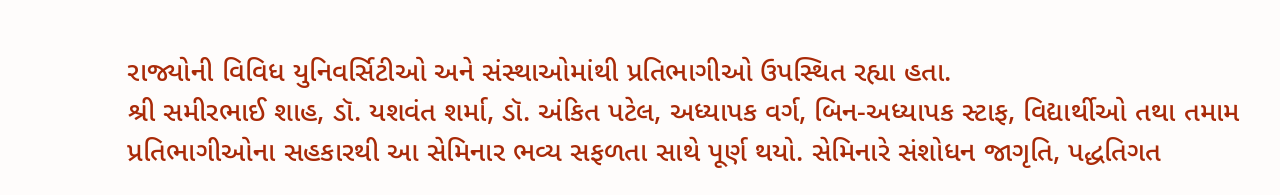રાજ્યોની વિવિધ યુનિવર્સિટીઓ અને સંસ્થાઓમાંથી પ્રતિભાગીઓ ઉપસ્થિત રહ્યા હતા.
શ્રી સમીરભાઈ શાહ, ડૉ. યશવંત શર્મા, ડૉ. અંકિત પટેલ, અધ્યાપક વર્ગ, બિન-અધ્યાપક સ્ટાફ, વિદ્યાર્થીઓ તથા તમામ પ્રતિભાગીઓના સહકારથી આ સેમિનાર ભવ્ય સફળતા સાથે પૂર્ણ થયો. સેમિનારે સંશોધન જાગૃતિ, પદ્ધતિગત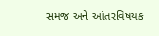સમજ અને આંતરવિષયક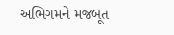અભિગમને મજબૂત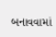બનાવવામાં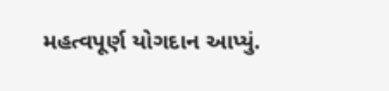મહત્વપૂર્ણ યોગદાન આપ્યું.